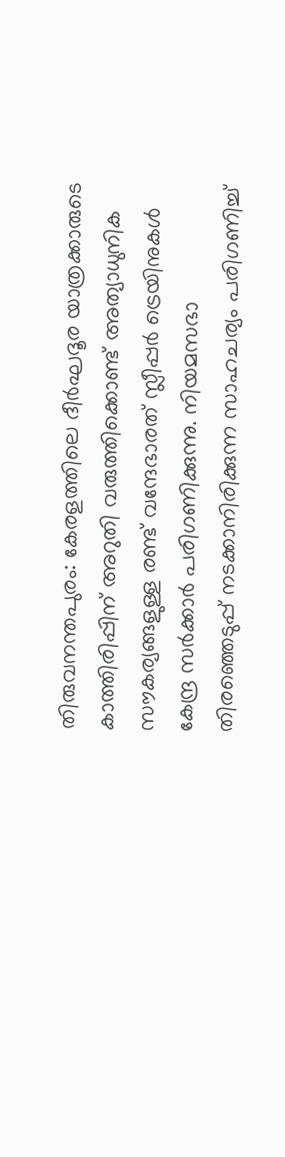തിരുവനന്തപുരം: കേരളത്തിലെ ദീര്‍ഘദൂര യാത്രക്കാരുടെ കാത്തിരിപ്പിന് അറുതി വരുത്തിക്കൊണ്ട് അത്യാധുനിക സൗകര്യങ്ങളുള്ള രണ്ട് വന്ദേഭാരത് സ്ലീപ്പര്‍ ട്രെയിനുകള്‍ കേന്ദ്ര സര്‍ക്കാര്‍ പരിഗണിക്കുന്നു. നിയമസഭാ തിരഞ്ഞെടുപ്പ് നടക്കാനിരിക്കുന്ന സാഹചര്യം പരിഗണിച്ച്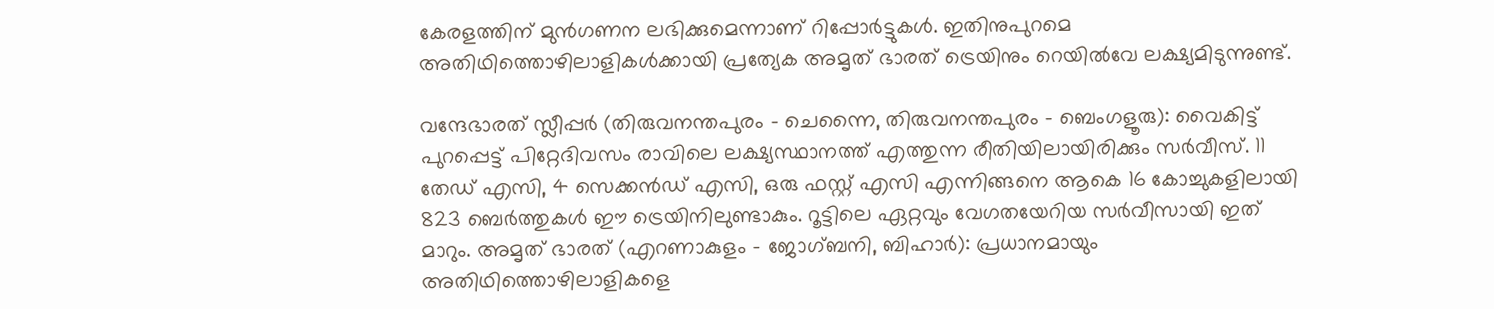കേരളത്തിന് മുന്‍ഗണന ലഭിക്കുമെന്നാണ് റിപ്പോര്‍ട്ടുകള്‍. ഇതിനുപുറമെ അതിഥിത്തൊഴിലാളികള്‍ക്കായി പ്രത്യേക അമൃത് ഭാരത് ട്രെയിനും റെയില്‍വേ ലക്ഷ്യമിടുന്നുണ്ട്.

വന്ദേഭാരത് സ്ലീപ്പര്‍ (തിരുവനന്തപുരം - ചെന്നൈ, തിരുവനന്തപുരം - ബെംഗളൂരു): വൈകിട്ട് പുറപ്പെട്ട് പിറ്റേദിവസം രാവിലെ ലക്ഷ്യസ്ഥാനത്ത് എത്തുന്ന രീതിയിലായിരിക്കും സര്‍വീസ്. 11 തേഡ് എസി, 4 സെക്കന്‍ഡ് എസി, ഒരു ഫസ്റ്റ് എസി എന്നിങ്ങനെ ആകെ 16 കോച്ചുകളിലായി 823 ബെര്‍ത്തുകള്‍ ഈ ട്രെയിനിലുണ്ടാകും. റൂട്ടിലെ ഏറ്റവും വേഗതയേറിയ സര്‍വീസായി ഇത് മാറും. അമൃത് ഭാരത് (എറണാകുളം - ജോഗ്ബനി, ബിഹാര്‍): പ്രധാനമായും അതിഥിത്തൊഴിലാളികളെ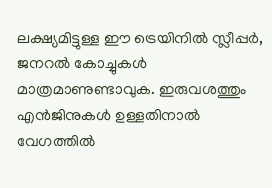ലക്ഷ്യമിട്ടുള്ള ഈ ട്രെയിനില്‍ സ്ലീപ്പര്‍, ജനറല്‍ കോച്ചുകള്‍ മാത്രമാണുണ്ടാവുക. ഇരുവശത്തും എന്‍ജിനുകള്‍ ഉള്ളതിനാല്‍ വേഗത്തില്‍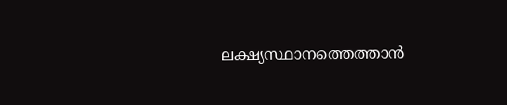ലക്ഷ്യസ്ഥാനത്തെത്താന്‍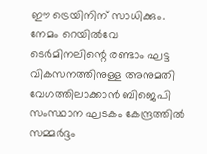ഈ ട്രെയിനിന് സാധിക്കും. നേമം റെയില്‍വേ ടെര്‍മിനലിന്റെ രണ്ടാം ഘട്ട വികസനത്തിനുള്ള അനുമതി വേഗത്തിലാക്കാന്‍ ബിജെപി സംസ്ഥാന ഘടകം കേന്ദ്രത്തില്‍ സമ്മര്‍ദ്ദം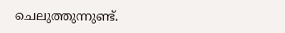ചെലുത്തുന്നുണ്ട്.